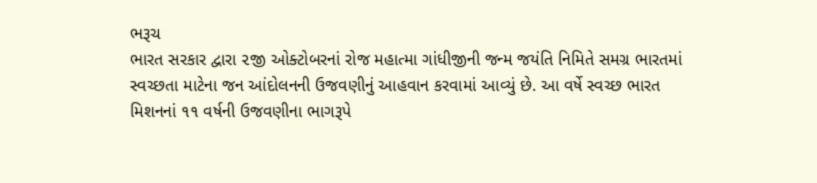ભરૂચ
ભારત સરકાર દ્વારા ૨જી ઓક્ટોબરનાં રોજ મહાત્મા ગાંધીજીની જન્મ જયંતિ નિમિતે સમગ્ર ભારતમાં સ્વચ્છતા માટેના જન આંદોલનની ઉજવણીનું આહવાન કરવામાં આવ્યું છે. આ વર્ષે સ્વચ્છ ભારત મિશનનાં ૧૧ વર્ષની ઉજવણીના ભાગરૂપે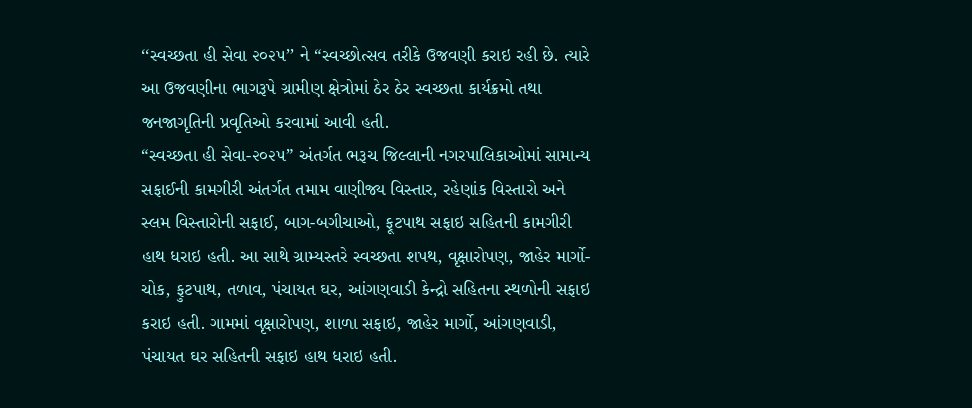‘‘સ્વચ્છતા હી સેવા ૨૦૨૫’’ ને “સ્વચ્છોત્સવ તરીકે ઉજવણી કરાઇ રહી છે. ત્યારે આ ઉજવણીના ભાગરૂપે ગ્રામીણ ક્ષેત્રોમાં ઠેર ઠેર સ્વચ્છતા કાર્યક્રમો તથા જનજાગૃતિની પ્રવૃતિઓ કરવામાં આવી હતી.
“સ્વચ્છતા હી સેવા-૨૦૨૫” અંતર્ગત ભરૂચ જિલ્લાની નગરપાલિકાઓમાં સામાન્ય સફાઈની કામગીરી અંતર્ગત તમામ વાણીજ્ય વિસ્તાર, રહેણાંક વિસ્તારો અને સ્લમ વિસ્તારોની સફાઈ, બાગ-બગીચાઓ, ફૂટપાથ સફાઇ સહિતની કામગીરી હાથ ધરાઇ હતી. આ સાથે ગ્રામ્યસ્તરે સ્વચ્છતા શપથ, વૃક્ષારોપણ, જાહેર માર્ગો- ચોક, ફુટપાથ, તળાવ, પંચાયત ઘર, આંગણવાડી કેન્દ્રો સહિતના સ્થળોની સફાઇ કરાઇ હતી. ગામમાં વૃક્ષારોપણ, શાળા સફાઇ, જાહેર માર્ગો, આંગણવાડી, પંચાયત ઘર સહિતની સફાઇ હાથ ધરાઇ હતી.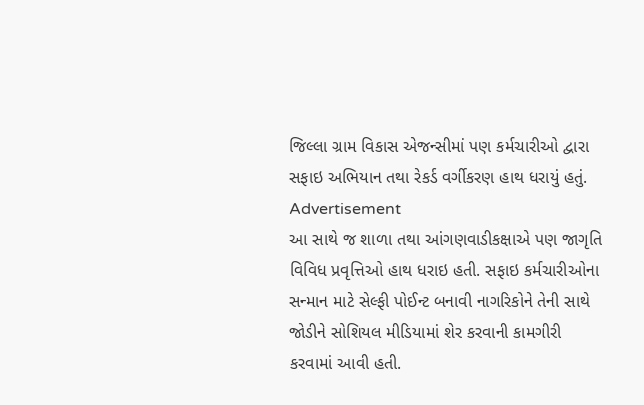જિલ્લા ગ્રામ વિકાસ એજન્સીમાં પણ કર્મચારીઓ દ્વારા સફાઇ અભિયાન તથા રેકર્ડ વર્ગીકરણ હાથ ધરાયું હતું.
Advertisement
આ સાથે જ શાળા તથા આંગણવાડીકક્ષાએ પણ જાગૃતિ વિવિધ પ્રવૃત્તિઓ હાથ ધરાઇ હતી. સફાઇ કર્મચારીઓના સન્માન માટે સેલ્ફી પોઈન્ટ બનાવી નાગરિકોને તેની સાથે જોડીને સોશિયલ મીડિયામાં શેર કરવાની કામગીરી કરવામાં આવી હતી.